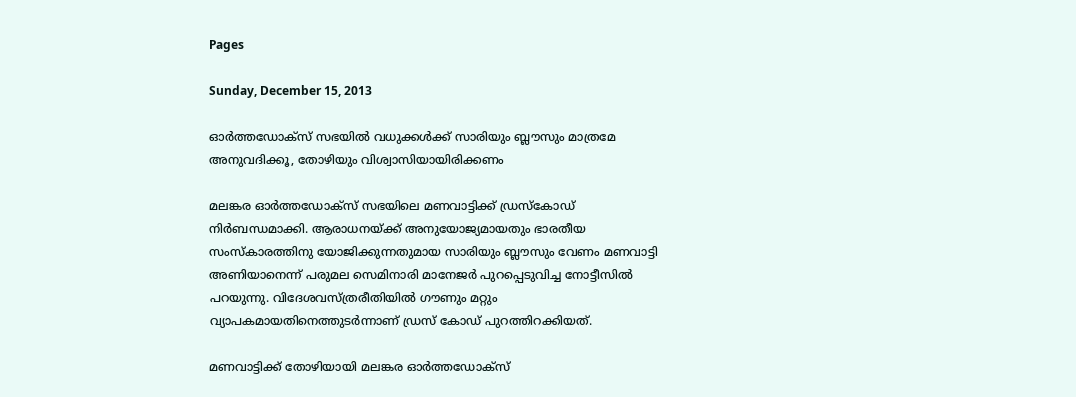Pages

Sunday, December 15, 2013

ഓര്‍ത്തഡോക്‌സ്‌ സഭയില്‍ വധുക്കള്‍ക്ക്‌ സാരിയും ബ്ലൗസും മാത്രമേ അനുവദിക്കൂ, തോഴിയും വിശ്വാസിയായിരിക്കണം

മലങ്കര ഓര്‍ത്തഡോക്‌സ്‌ സഭയിലെ മണവാട്ടിക്ക്‌ ഡ്രസ്‌കോഡ്‌ നിര്‍ബന്ധമാക്കി. ആരാധനയ്‌ക്ക്‌ അനുയോജ്യമായതും ഭാരതീയ സംസ്‌കാരത്തിനു യോജിക്കുന്നതുമായ സാരിയും ബ്ലൗസും വേണം മണവാട്ടി അണിയാനെന്ന്‌ പരുമല സെമിനാരി മാനേജര്‍ പുറപ്പെടുവിച്ച നോട്ടീസില്‍ പറയുന്നു. വിദേശവസ്‌ത്രരീതിയില്‍ ഗൗണും മറ്റും വ്യാപകമായതിനെത്തുടര്‍ന്നാണ്‌ ഡ്രസ്‌ കോഡ്‌ പുറത്തിറക്കിയത്‌.

മണവാട്ടിക്ക്‌ തോഴിയായി മലങ്കര ഓര്‍ത്തഡോക്‌സ്‌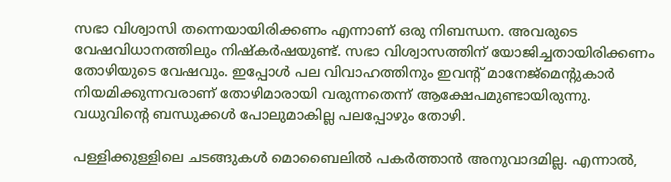സഭാ വിശ്വാസി തന്നെയായിരിക്കണം എന്നാണ്‌ ഒരു നിബന്ധന. അവരുടെ വേഷവിധാനത്തിലും നിഷ്‌കര്‍ഷയുണ്ട്‌. സഭാ വിശ്വാസത്തിന്‌ യോജിച്ചതായിരിക്കണം തോഴിയുടെ വേഷവും. ഇപ്പോള്‍ പല വിവാഹത്തിനും ഇവന്റ്‌ മാനേജ്‌മെന്റുകാര്‍ നിയമിക്കുന്നവരാണ്‌ തോഴിമാരായി വരുന്നതെന്ന്‌ ആക്ഷേപമുണ്ടായിരുന്നു. വധുവിന്റെ ബന്ധുക്കള്‍ പോലുമാകില്ല പലപ്പോഴും തോഴി.

പള്ളിക്കുള്ളിലെ ചടങ്ങുകള്‍ മൊബൈലില്‍ പകര്‍ത്താന്‍ അനുവാദമില്ല. എന്നാല്‍,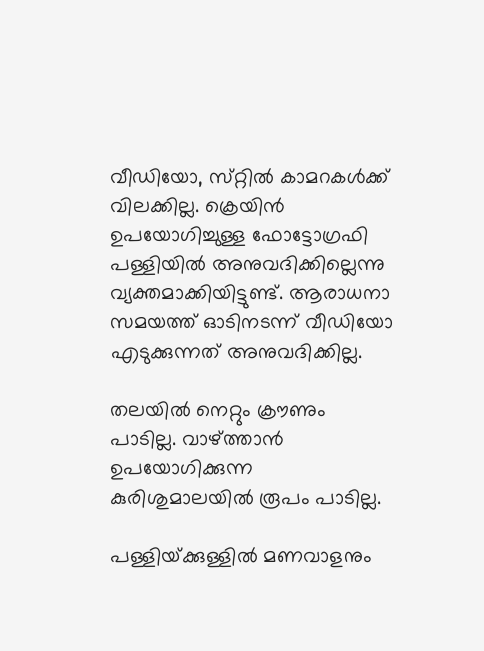വീഡിയോ, സ്‌റ്റില്‍ കാമറകള്‍ക്ക്‌ വിലക്കില്ല. ക്രെയിന്‍ ഉപയോഗിച്ചുള്ള ഫോട്ടോഗ്രഫി പള്ളിയില്‍ അനുവദിക്കില്ലെന്നു വ്യക്തമാക്കിയിട്ടുണ്ട്‌. ആരാധനാ സമയത്ത്‌ ഓടിനടന്ന്‌ വീഡിയോ എടുക്കുന്നത്‌ അനുവദിക്കില്ല.

തലയില്‍ നെറ്റും ക്രൗണും പാടില്ല. വാഴ്‌ത്താന്‍ ഉപയോഗിക്കുന്ന കുരിശുമാലയില്‍ രൂപം പാടില്ല.

പള്ളിയ്‌ക്കുള്ളില്‍ മണവാളനും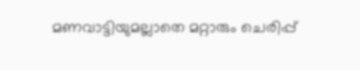മണവാട്ടിയുമല്ലാതെ മറ്റാരും ചെരിപ്പ്‌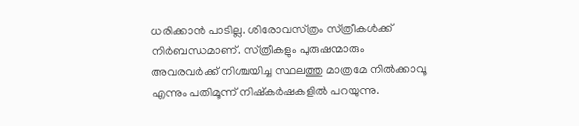ധരിക്കാന്‍ പാടില്ല. ശിരോവസ്‌ത്രം സ്‌ത്രീകള്‍ക്ക്‌ നിര്‍ബന്ധമാണ്‌. സ്‌ത്രീകളും പുരുഷന്മാരും അവരവര്‍ക്ക്‌ നിശ്ചയിച്ച സ്ഥലത്തു മാത്രമേ നില്‍ക്കാവൂ എന്നും പതിമൂന്ന്‌ നിഷ്‌കര്‍ഷകളില്‍ പറയുന്നു.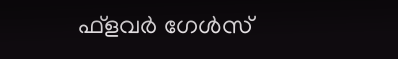ഫ്‌ളവര്‍ ഗേള്‍സ്‌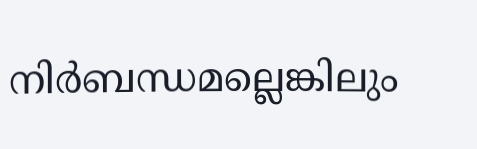നിര്‍ബന്ധമല്ലെങ്കിലും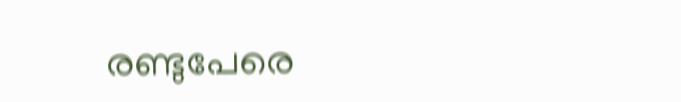രണ്ടുപേരെ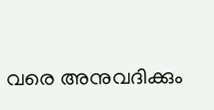വരെ അനുവദിക്കും